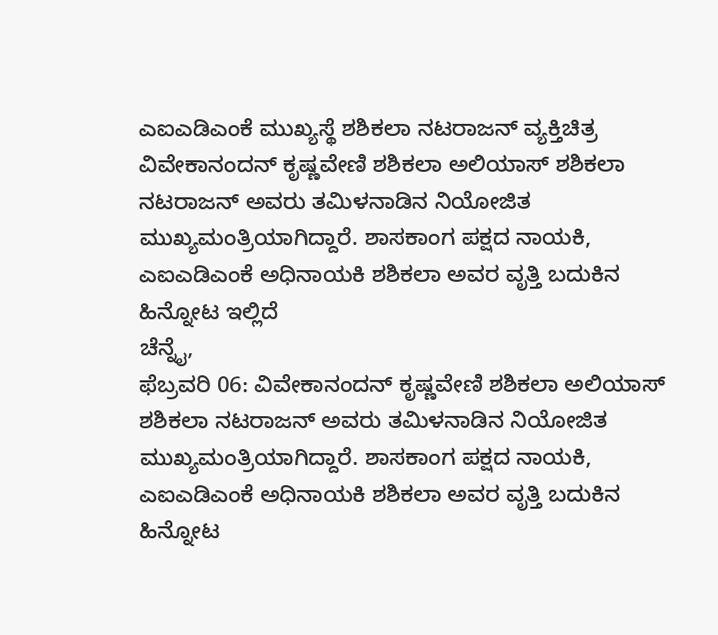ಎಐಎಡಿಎಂಕೆ ಮುಖ್ಯಸ್ಥೆ ಶಶಿಕಲಾ ನಟರಾಜನ್ ವ್ಯಕ್ತಿಚಿತ್ರ
ವಿವೇಕಾನಂದನ್ ಕೃಷ್ಣವೇಣಿ ಶಶಿಕಲಾ ಅಲಿಯಾಸ್ ಶಶಿಕಲಾ ನಟರಾಜನ್ ಅವರು ತಮಿಳನಾಡಿನ ನಿಯೋಜಿತ ಮುಖ್ಯಮಂತ್ರಿಯಾಗಿದ್ದಾರೆ. ಶಾಸಕಾಂಗ ಪಕ್ಷದ ನಾಯಕಿ, ಎಐಎಡಿಎಂಕೆ ಅಧಿನಾಯಕಿ ಶಶಿಕಲಾ ಅವರ ವೃತ್ತಿ ಬದುಕಿನ ಹಿನ್ನೋಟ ಇಲ್ಲಿದೆ
ಚೆನ್ನೈ,
ಫೆಬ್ರವರಿ 06: ವಿವೇಕಾನಂದನ್ ಕೃಷ್ಣವೇಣಿ ಶಶಿಕಲಾ ಅಲಿಯಾಸ್ ಶಶಿಕಲಾ ನಟರಾಜನ್ ಅವರು ತಮಿಳನಾಡಿನ ನಿಯೋಜಿತ ಮುಖ್ಯಮಂತ್ರಿಯಾಗಿದ್ದಾರೆ. ಶಾಸಕಾಂಗ ಪಕ್ಷದ ನಾಯಕಿ, ಎಐಎಡಿಎಂಕೆ ಅಧಿನಾಯಕಿ ಶಶಿಕಲಾ ಅವರ ವೃತ್ತಿ ಬದುಕಿನ ಹಿನ್ನೋಟ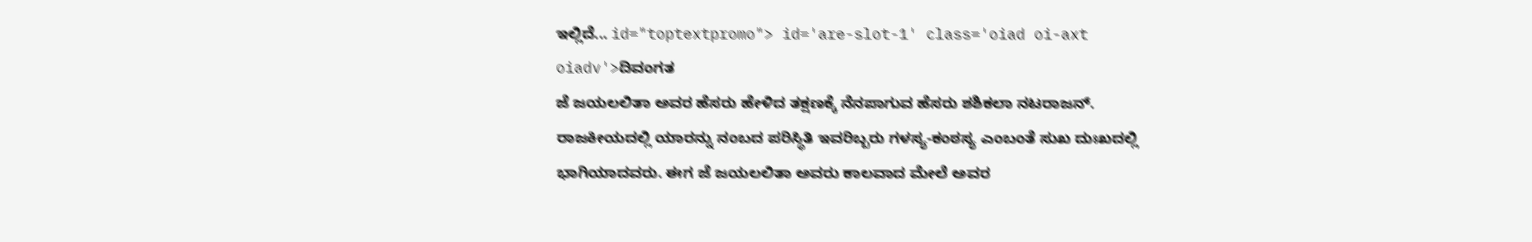ಇಲ್ಲಿದೆ... id="toptextpromo"> id='are-slot-1' class='oiad oi-axt oiadv'>ದಿವಂಗತ
ಜೆ ಜಯಲಲಿತಾ ಅವರ ಹೆಸರು ಹೇಳಿದ ತಕ್ಷಣಕ್ಕೆ ನೆನಪಾಗುವ ಹೆಸರು ಶಶಿಕಲಾ ನಟರಾಜನ್. ರಾಜಕೀಯದಲ್ಲಿ ಯಾರನ್ನು ನಂಬದ ಪರಿಸ್ಥಿತಿ ಇವರಿಬ್ಬರು ಗಳಸ್ಯ-ಕಂಠಸ್ಯ ಎಂಬಂತೆ ಸುಖ ದುಃಖದಲ್ಲಿ ಭಾಗಿಯಾದವರು. ಈಗ ಜೆ ಜಯಲಲಿತಾ ಅವರು ಕಾಲವಾದ ಮೇಲೆ ಅವರ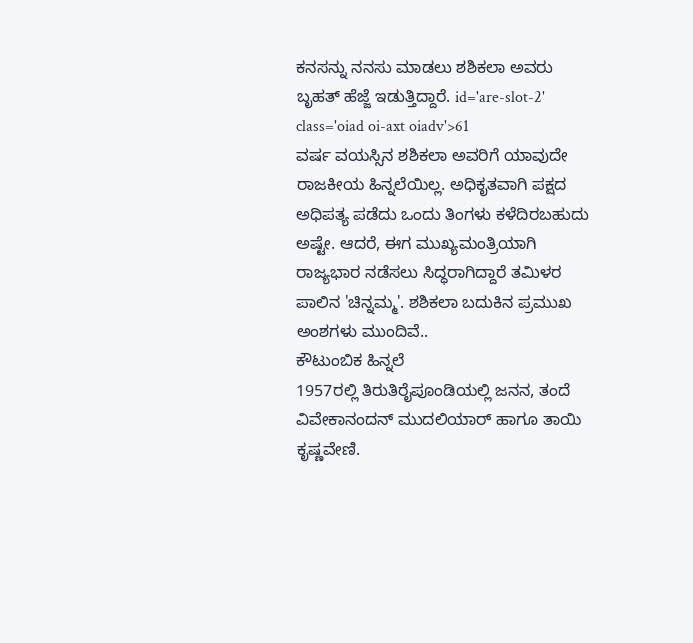ಕನಸನ್ನು ನನಸು ಮಾಡಲು ಶಶಿಕಲಾ ಅವರು ಬೃಹತ್ ಹೆಜ್ಜೆ ಇಡುತ್ತಿದ್ದಾರೆ. id='are-slot-2' class='oiad oi-axt oiadv'>61
ವರ್ಷ ವಯಸ್ಸಿನ ಶಶಿಕಲಾ ಅವರಿಗೆ ಯಾವುದೇ ರಾಜಕೀಯ ಹಿನ್ನಲೆಯಿಲ್ಲ. ಅಧಿಕೃತವಾಗಿ ಪಕ್ಷದ ಅಧಿಪತ್ಯ ಪಡೆದು ಒಂದು ತಿಂಗಳು ಕಳೆದಿರಬಹುದು ಅಷ್ಟೇ. ಆದರೆ, ಈಗ ಮುಖ್ಯಮಂತ್ರಿಯಾಗಿ ರಾಜ್ಯಭಾರ ನಡೆಸಲು ಸಿದ್ಧರಾಗಿದ್ದಾರೆ ತಮಿಳರ ಪಾಲಿನ 'ಚಿನ್ನಮ್ಮ'. ಶಶಿಕಲಾ ಬದುಕಿನ ಪ್ರಮುಖ ಅಂಶಗಳು ಮುಂದಿವೆ..
ಕೌಟುಂಬಿಕ ಹಿನ್ನಲೆ
1957ರಲ್ಲಿ ತಿರುತಿರೈಪೂಂಡಿಯಲ್ಲಿ ಜನನ, ತಂದೆ ವಿವೇಕಾನಂದನ್ ಮುದಲಿಯಾರ್ ಹಾಗೂ ತಾಯಿ ಕೃಷ್ಣವೇಣಿ.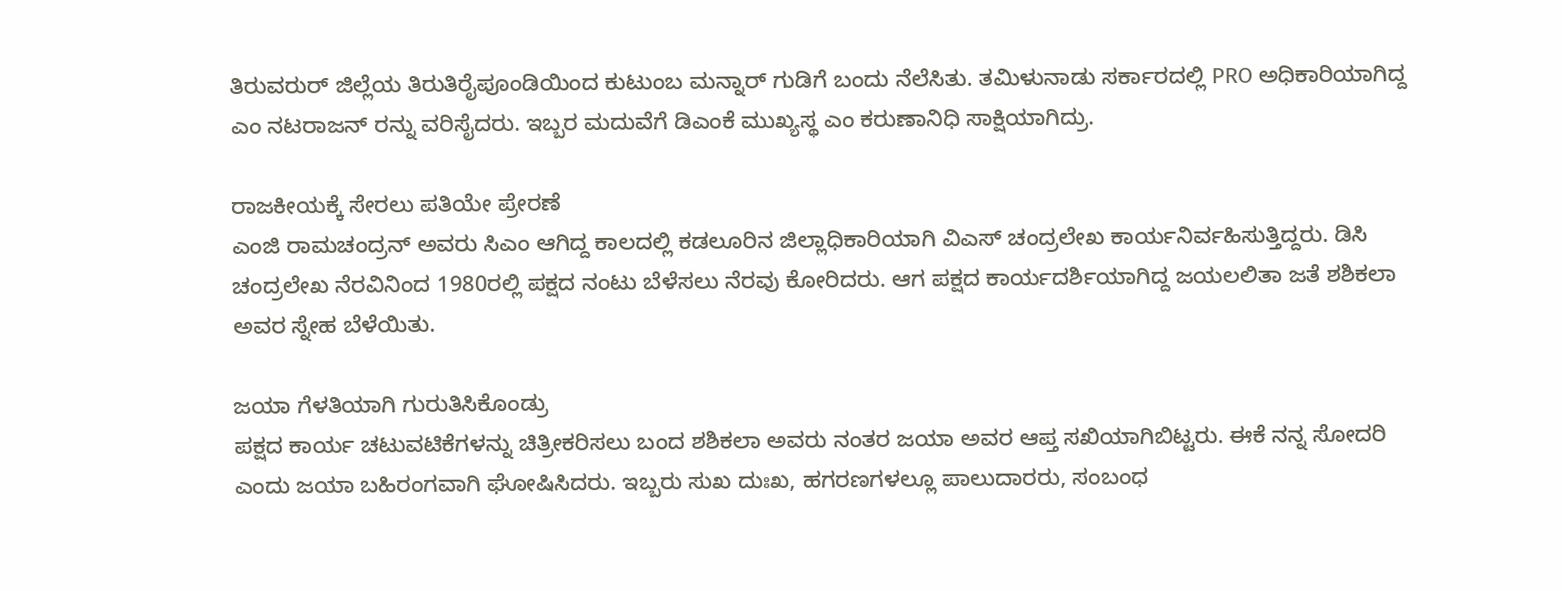ತಿರುವರುರ್ ಜಿಲ್ಲೆಯ ತಿರುತಿರೈಪೂಂಡಿಯಿಂದ ಕುಟುಂಬ ಮನ್ನಾರ್ ಗುಡಿಗೆ ಬಂದು ನೆಲೆಸಿತು. ತಮಿಳುನಾಡು ಸರ್ಕಾರದಲ್ಲಿ PRO ಅಧಿಕಾರಿಯಾಗಿದ್ದ ಎಂ ನಟರಾಜನ್ ರನ್ನು ವರಿಸೈದರು. ಇಬ್ಬರ ಮದುವೆಗೆ ಡಿಎಂಕೆ ಮುಖ್ಯಸ್ಥ ಎಂ ಕರುಣಾನಿಧಿ ಸಾಕ್ಷಿಯಾಗಿದ್ರು.

ರಾಜಕೀಯಕ್ಕೆ ಸೇರಲು ಪತಿಯೇ ಪ್ರೇರಣೆ
ಎಂಜಿ ರಾಮಚಂದ್ರನ್ ಅವರು ಸಿಎಂ ಆಗಿದ್ದ ಕಾಲದಲ್ಲಿ ಕಡಲೂರಿನ ಜಿಲ್ಲಾಧಿಕಾರಿಯಾಗಿ ವಿಎಸ್ ಚಂದ್ರಲೇಖ ಕಾರ್ಯನಿರ್ವಹಿಸುತ್ತಿದ್ದರು. ಡಿಸಿ ಚಂದ್ರಲೇಖ ನೆರವಿನಿಂದ 1980ರಲ್ಲಿ ಪಕ್ಷದ ನಂಟು ಬೆಳೆಸಲು ನೆರವು ಕೋರಿದರು. ಆಗ ಪಕ್ಷದ ಕಾರ್ಯದರ್ಶಿಯಾಗಿದ್ದ ಜಯಲಲಿತಾ ಜತೆ ಶಶಿಕಲಾ ಅವರ ಸ್ನೇಹ ಬೆಳೆಯಿತು.

ಜಯಾ ಗೆಳತಿಯಾಗಿ ಗುರುತಿಸಿಕೊಂಡ್ರು
ಪಕ್ಷದ ಕಾರ್ಯ ಚಟುವಟಿಕೆಗಳನ್ನು ಚಿತ್ರೀಕರಿಸಲು ಬಂದ ಶಶಿಕಲಾ ಅವರು ನಂತರ ಜಯಾ ಅವರ ಆಪ್ತ ಸಖಿಯಾಗಿಬಿಟ್ಟರು. ಈಕೆ ನನ್ನ ಸೋದರಿ ಎಂದು ಜಯಾ ಬಹಿರಂಗವಾಗಿ ಘೋಷಿಸಿದರು. ಇಬ್ಬರು ಸುಖ ದುಃಖ, ಹಗರಣಗಳಲ್ಲೂ ಪಾಲುದಾರರು, ಸಂಬಂಧ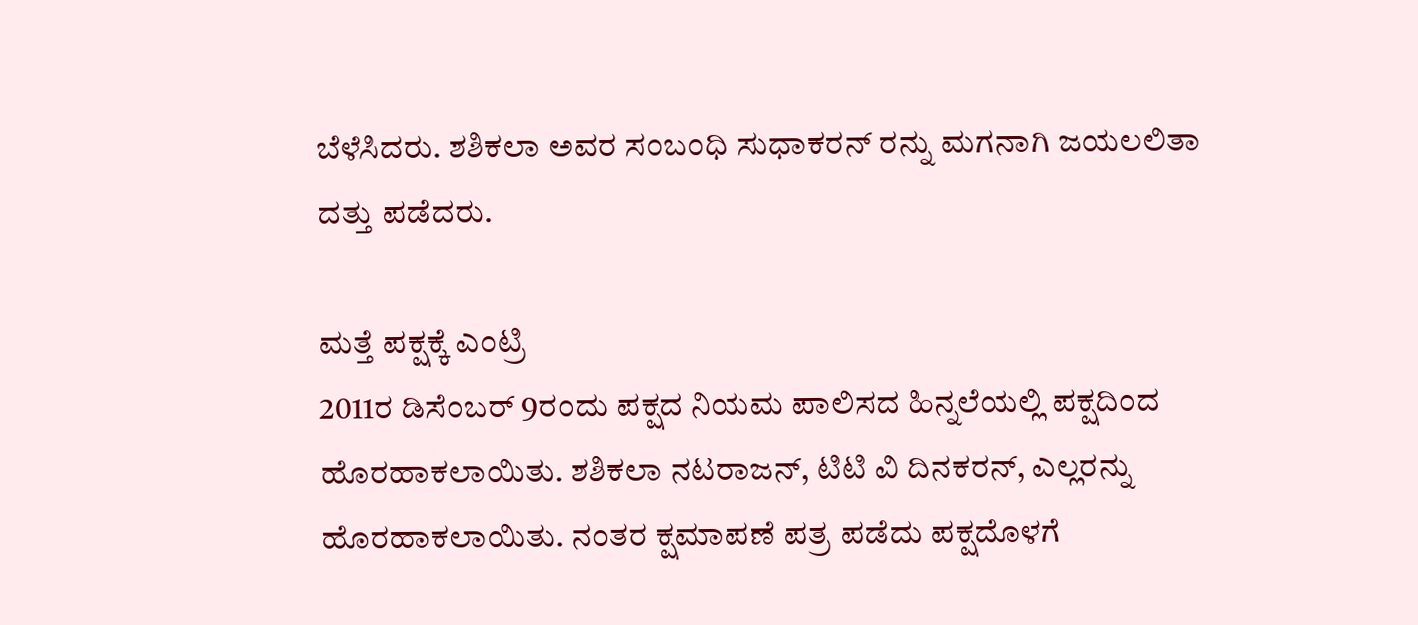ಬೆಳೆಸಿದರು. ಶಶಿಕಲಾ ಅವರ ಸಂಬಂಧಿ ಸುಧಾಕರನ್ ರನ್ನು ಮಗನಾಗಿ ಜಯಲಲಿತಾ ದತ್ತು ಪಡೆದರು.

ಮತ್ತೆ ಪಕ್ಷಕ್ಕೆ ಎಂಟ್ರಿ
2011ರ ಡಿಸೆಂಬರ್ 9ರಂದು ಪಕ್ಷದ ನಿಯಮ ಪಾಲಿಸದ ಹಿನ್ನಲೆಯಲ್ಲಿ ಪಕ್ಷದಿಂದ ಹೊರಹಾಕಲಾಯಿತು. ಶಶಿಕಲಾ ನಟರಾಜನ್, ಟಿಟಿ ವಿ ದಿನಕರನ್, ಎಲ್ಲರನ್ನು ಹೊರಹಾಕಲಾಯಿತು. ನಂತರ ಕ್ಷಮಾಪಣೆ ಪತ್ರ ಪಡೆದು ಪಕ್ಷದೊಳಗೆ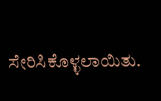ಸೇರಿಸಿಕೊಳ್ಳಲಾಯಿತು.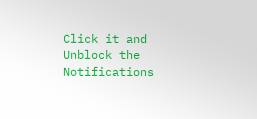Click it and Unblock the Notifications